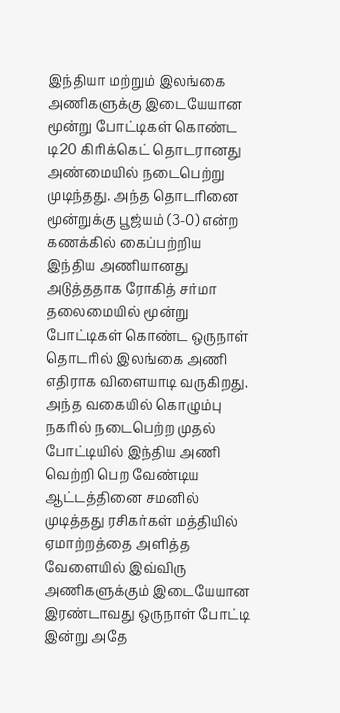இந்தியா மற்றும் இலங்கை அணிகளுக்கு இடையேயான மூன்று போட்டிகள் கொண்ட டி20 கிரிக்கெட் தொடரானது அண்மையில் நடைபெற்று முடிந்தது. அந்த தொடரினை மூன்றுக்கு பூஜ்யம் (3-0) என்ற கணக்கில் கைப்பற்றிய இந்திய அணியானது அடுத்ததாக ரோகித் சர்மா தலைமையில் மூன்று போட்டிகள் கொண்ட ஒருநாள் தொடரில் இலங்கை அணி எதிராக விளையாடி வருகிறது.
அந்த வகையில் கொழும்பு நகரில் நடைபெற்ற முதல் போட்டியில் இந்திய அணி வெற்றி பெற வேண்டிய ஆட்டத்தினை சமனில் முடித்தது ரசிகர்கள் மத்தியில் ஏமாற்றத்தை அளித்த வேளையில் இவ்விரு அணிகளுக்கும் இடையேயான இரண்டாவது ஒருநாள் போட்டி இன்று அதே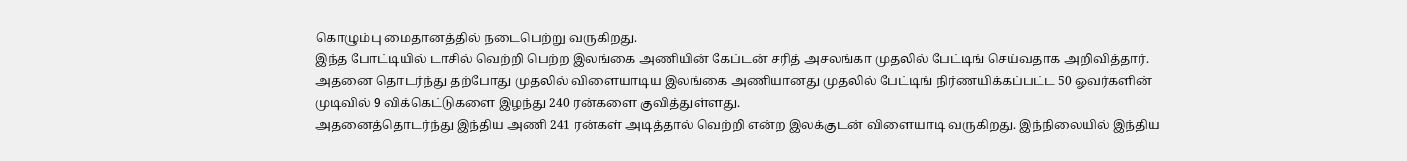கொழும்பு மைதானத்தில் நடைபெற்று வருகிறது.
இந்த போட்டியில் டாசில் வெற்றி பெற்ற இலங்கை அணியின் கேப்டன் சரித் அசலங்கா முதலில் பேட்டிங் செய்வதாக அறிவித்தார். அதனை தொடர்ந்து தற்போது முதலில் விளையாடிய இலங்கை அணியானது முதலில் பேட்டிங் நிர்ணயிக்கப்பட்ட 50 ஓவர்களின் முடிவில் 9 விக்கெட்டுகளை இழந்து 240 ரன்களை குவித்துள்ளது.
அதனைத்தொடர்ந்து இந்திய அணி 241 ரன்கள் அடித்தால் வெற்றி என்ற இலக்குடன் விளையாடி வருகிறது. இந்நிலையில் இந்திய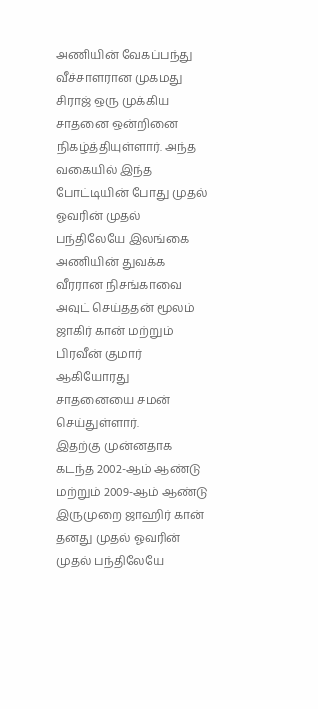அணியின் வேகப்பந்து வீச்சாளரான முகமது சிராஜ் ஒரு முக்கிய சாதனை ஒன்றினை நிகழ்த்தியுள்ளார். அந்த வகையில் இந்த போட்டியின் போது முதல் ஓவரின் முதல் பந்திலேயே இலங்கை அணியின் துவக்க வீரரான நிசங்காவை அவுட் செய்ததன் மூலம் ஜாகிர் கான் மற்றும் பிரவீன் குமார் ஆகியோரது சாதனையை சமன் செய்துள்ளார்.
இதற்கு முன்னதாக கடந்த 2002-ஆம் ஆண்டு மற்றும் 2009-ஆம் ஆண்டு இருமுறை ஜாஹிர் கான் தனது முதல் ஓவரின் முதல் பந்திலேயே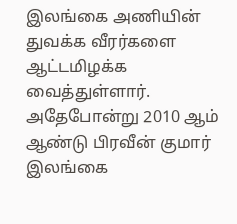இலங்கை அணியின் துவக்க வீரர்களை ஆட்டமிழக்க வைத்துள்ளார். அதேபோன்று 2010 ஆம் ஆண்டு பிரவீன் குமார் இலங்கை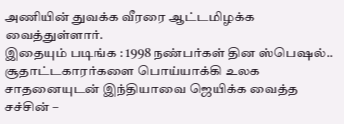அணியின் துவக்க வீரரை ஆட்டமிழக்க வைத்துள்ளார்.
இதையும் படிங்க : 1998 நண்பர்கள் தின ஸ்பெஷல்.. சூதாட்டகாரர்களை பொய்யாக்கி உலக சாதனையுடன் இந்தியாவை ஜெயிக்க வைத்த சச்சின் –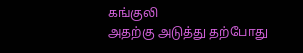கங்குலி
அதற்கு அடுத்து தற்போது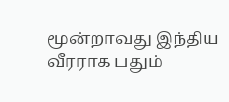மூன்றாவது இந்திய வீரராக பதும்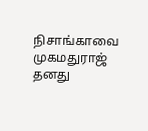நிசாங்காவை முகமதுராஜ் தனது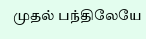முதல் பந்திலேயே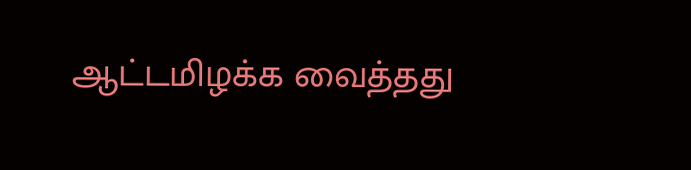ஆட்டமிழக்க வைத்தது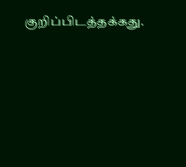குறிப்பிடத்தக்கது.